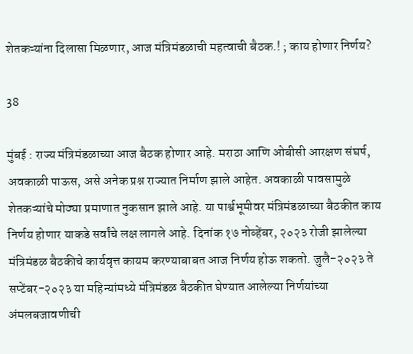शेतकऱ्यांना दिलासा मिळणार, आज मंत्रिमंडळाची महत्वाची बैठक.! ; काय होणार निर्णय?

38

मुंबई : राज्य मंत्रिमंडळाच्या आज बैठक होणार आहे. मराठा आणि ओबीसी आरक्षण संघर्ष, अवकाळी पाऊस, असे अनेक प्रश्न राज्यात निर्माण झाले आहेत. अवकाळी पावसामुळे शेतकऱ्यांचे मोठ्या प्रमाणात नुकसान झाले आहे. या पार्श्वभूमीवर मंत्रिमंडळाच्या बैठकीत काय निर्णय होणार याकडे सर्वांचे लक्ष लागले आहे. दिनांक १७ नोव्हेंबर, २०२३ रोजी झालेल्या मंत्रिमंडळ बैठकीचे कार्यवृत्त कायम करण्याबाबत आज निर्णय होऊ शकतो. जुलै-२०२३ ते सप्टेंबर-२०२३ या महिन्यांमध्ये मंत्रिमंडळ बैठकीत घेण्यात आलेल्या निर्णयांच्या अंमलबजावणीची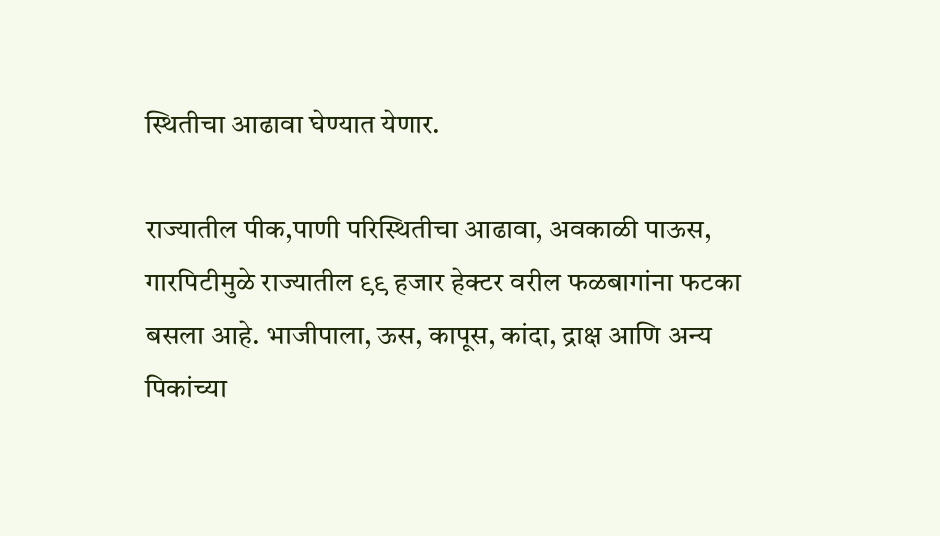स्थितीचा आढावा घेण्यात येणार.

राज्यातील पीक,पाणी परिस्थितीचा आढावा, अवकाळी पाऊस, गारपिटीमुळे राज्यातील ९९ हजार हेक्टर वरील फळबागांना फटका बसला आहे. भाजीपाला, ऊस, कापूस, कांदा, द्राक्ष आणि अन्य पिकांच्या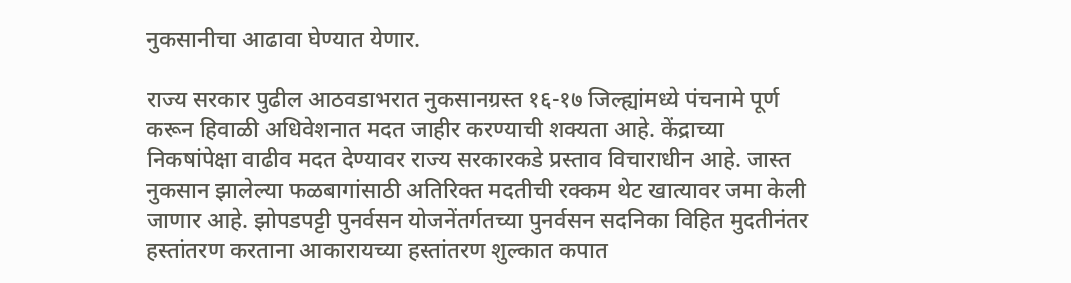नुकसानीचा आढावा घेण्यात येणार.

राज्य सरकार पुढील आठवडाभरात नुकसानग्रस्त १६-१७ जिल्ह्यांमध्ये पंचनामे पूर्ण करून हिवाळी अधिवेशनात मदत जाहीर करण्याची शक्यता आहे. केंद्राच्या निकषांपेक्षा वाढीव मदत देण्यावर राज्य सरकारकडे प्रस्ताव विचाराधीन आहे. जास्त नुकसान झालेल्या फळबागांसाठी अतिरिक्त मदतीची रक्कम थेट खात्यावर जमा केली जाणार आहे. झोपडपट्टी पुनर्वसन योजनेंतर्गतच्या पुनर्वसन सदनिका विहित मुदतीनंतर हस्तांतरण करताना आकारायच्या हस्तांतरण शुल्कात कपात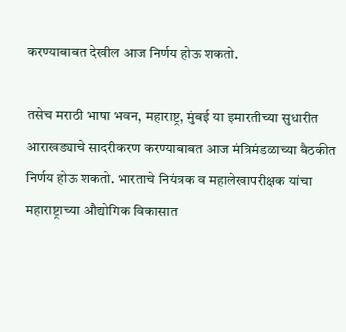करण्याबाबत देखील आज निर्णय होऊ शकतो.

तसेच मराठी भाषा भवन, महाराष्ट्र, मुंबई या इमारतीच्या सुधारीत आराखड्याचे सादरीकरण करण्याबाबत आज मंत्रिमंडळाच्या बैठकीत निर्णय होऊ शकतो. भारताचे नियंत्रक व महालेखापरीक्षक यांचा महाराष्ट्राच्या औद्योगिक विकासात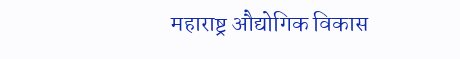महाराष्ट्र औद्योगिक विकास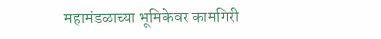महामंडळाच्या भूमिकेवर कामगिरी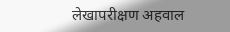लेखापरीक्षण अहवाल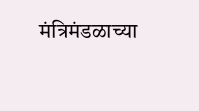मंत्रिमंडळाच्या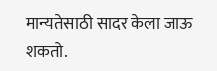मान्यतेसाठी सादर केला जाऊ शकतो.